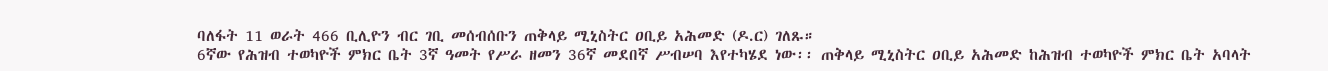ባለፋት 11 ወራት 466 ቢሊዮን ብር ገቢ መሰብሰቡን ጠቅላይ ሚኒስትር ዐቢይ አሕመድ (ዶ.ር) ገለጹ።
6ኛው የሕዝብ ተወካዮች ምክር ቤት 3ኛ ዓመት የሥራ ዘመን 36ኛ መደበኛ ሥብሠባ እየተካሄደ ነው፡፡ ጠቅላይ ሚኒስትር ዐቢይ አሕመድ ከሕዝብ ተወካዮች ምክር ቤት አባላት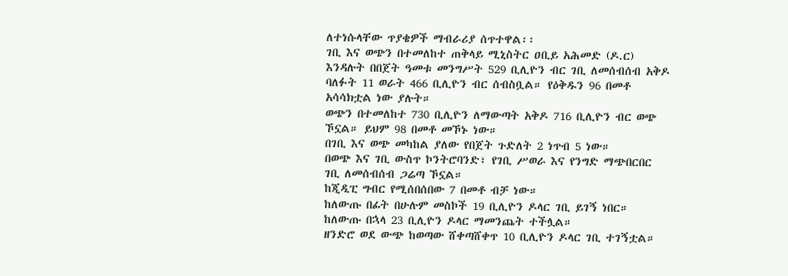ለተነሱላቸው ጥያቄዎች ማብራሪያ ሰጥተዋል፡፡
ገቢ እና ወጭን በተመለከተ ጠቅላይ ሚኒስትር ዐቢይ አሕመድ (ዶ.ር) እንዳሉት በበጀት ዓመቱ መንግሥት 529 ቢሊዮን ብር ገቢ ለመሰብሰብ አቅዶ ባለፉት 11 ወራት 466 ቢሊዮን ብር ሰብስቧል። የዕቅዱን 96 በመቶ አሳሳክቷል ነው ያሉት።
ወጭን በተመለከተ 730 ቢሊዮን ለማውጣት አቅዶ 716 ቢሊዮን ብር ወጭ ኾኗል። ይህም 98 በመቶ መኾኑ ነው።
በገቢ እና ወጭ መካከል ያለው የበጀት ጉድለት 2 ነጥብ 5 ነው።
በወጭ እና ገቢ ውስጥ ኮንትሮባንድ፣ የገቢ ሥወራ እና የንግድ ማጭበርበር ገቢ ለመሰብሰብ ጋሬጣ ኾኗል።
ከጂዲፒ ግብር የሚሰበሰበው 7 በመቶ ብቻ ነው።
ከለውጡ በፊት በሁሉም መስኮች 19 ቢሊዮን ዶላር ገቢ ይገኝ ነበር። ከለውጡ በኋላ 23 ቢሊዮን ዶላር ማመንጨት ተችሏል።
ዘንድሮ ወደ ውጭ ከወጣው ሸቀጣሸቀጥ 10 ቢሊዮን ዶላር ገቢ ተገኝቷል።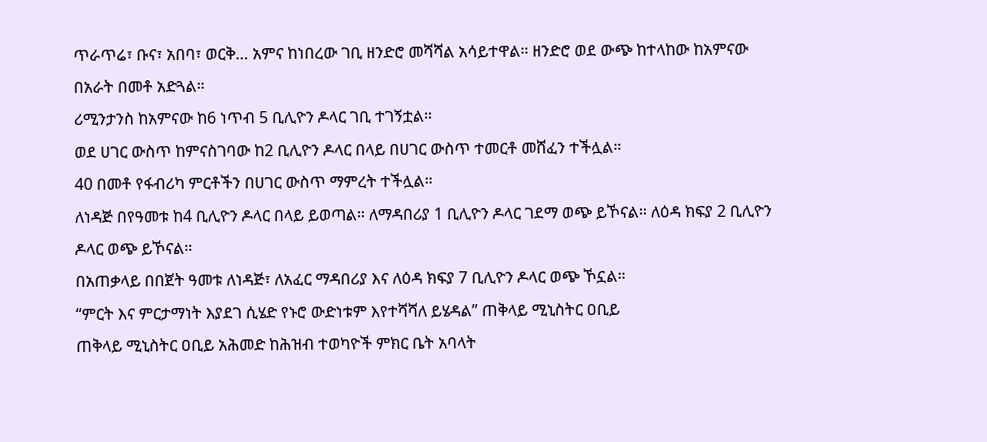ጥራጥሬ፣ ቡና፣ አበባ፣ ወርቅ… አምና ከነበረው ገቢ ዘንድሮ መሻሻል አሳይተዋል። ዘንድሮ ወደ ውጭ ከተላከው ከአምናው በአራት በመቶ አድጓል።
ሪሚንታንስ ከአምናው ከ6 ነጥብ 5 ቢሊዮን ዶላር ገቢ ተገኝቷል።
ወደ ሀገር ውስጥ ከምናስገባው ከ2 ቢሊዮን ዶላር በላይ በሀገር ውስጥ ተመርቶ መሸፈን ተችሏል።
40 በመቶ የፋብሪካ ምርቶችን በሀገር ውስጥ ማምረት ተችሏል።
ለነዳጅ በየዓመቱ ከ4 ቢሊዮን ዶላር በላይ ይወጣል። ለማዳበሪያ 1 ቢሊዮን ዶላር ገደማ ወጭ ይኾናል። ለዕዳ ክፍያ 2 ቢሊዮን ዶላር ወጭ ይኾናል።
በአጠቃላይ በበጀት ዓመቱ ለነዳጅ፣ ለአፈር ማዳበሪያ እና ለዕዳ ክፍያ 7 ቢሊዮን ዶላር ወጭ ኾኗል።
“ምርት እና ምርታማነት እያደገ ሲሄድ የኑሮ ውድነቱም እየተሻሻለ ይሄዳል” ጠቅላይ ሚኒስትር ዐቢይ
ጠቅላይ ሚኒስትር ዐቢይ አሕመድ ከሕዝብ ተወካዮች ምክር ቤት አባላት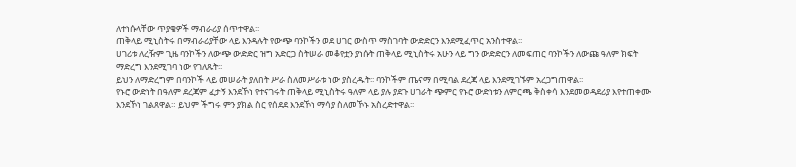ለተነሱላቸው ጥያቄዎች ማብራሪያ ሰጥተዋል፡፡
ጠቅላይ ሚኒስትሩ በማብራሪያቸው ላይ እንዳሉት የውጭ ባንኮችን ወደ ሀገር ውስጥ ማስገባት ውድድርን እንደሚፈጥር አንስተዋል፡፡
ሀገሪቱ ለረዥም ጊዜ ባንኮችን ለውጭ ውድድር ዝግ አድርጋ ስትሠራ መቆየቷን ያነሱት ጠቅላይ ሚኒስትሩ አሁን ላይ ግን ውድድርን ለመፍጠር ባንኮችን ለውጩ ዓለም ክፍት ማድረግ እንደሚገባ ነው የገለጹት፡፡
ይህን ለማድረግም በባንኮች ላይ መሠራት ያለበት ሥራ ስለመሥራቱ ነው ያስረዱት፡፡ ባንኮችም ጤናማ በሚባል ደረጃ ላይ እንደሚገኙም አረጋግጠዋል፡፡
የኑሮ ውድነት በዓለም ደረጃም ፈታኝ እንደኾነ የተናገሩት ጠቅላይ ሚኒስትሩ ዓለም ላይ ያሉ ያደጉ ሀገራት ጭምር የኑሮ ውድነቱን ለምርጫ ቅስቀሳ እንደመወዳደሪያ እየተጠቀሙ እንደኾነ ገልጸዋል። ይህም ችግሩ ምን ያክል ስር የሰደደ እንደኾነ ማሳያ ስለመኾኑ አስረድተዋል፡፡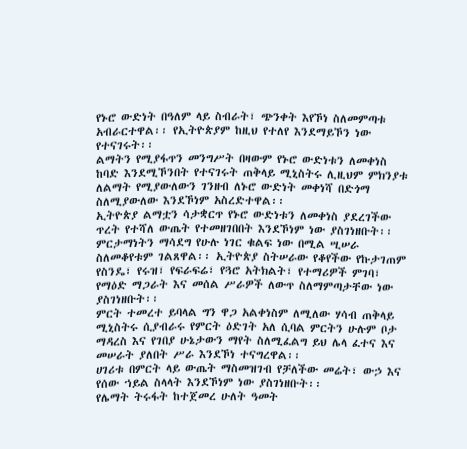የኑሮ ውድነት በዓለም ላይ ስብራት፣ ጭንቀት እየኾነ ስለመምጣቱ አብራርተዋል፡፡ የኢትዮጵያም ከዚህ የተለየ እንደማይኾን ነው የተናገሩት፡፡
ልማትን የሚያፋጥን መንግሥት በዛውም የኑሮ ውድነቱን ለመቀነስ ከባድ እንደሚኾንበት የተናገሩት ጠቅላይ ሚኒስትሩ ሊዚህም ምክንያቱ ለልማት የሚያውለውን ገንዘብ ለኑሮ ውድነት መቀነሻ በድጎማ ስለሚያውለው እንደኾነም አስረድተዋል፡፡
ኢትዮጵያ ልማቷን ሳታቋርጥ የኑሮ ውድነቱን ለመቀነስ ያደረገችው ጥረት የተሻለ ውጤት የተመዘገበበት እንደኾነም ነው ያስገነዘቡት፡፡
ምርታማነትን ማሳደግ የሁሉ ነገር ቁልፍ ነው በሚል ሢሠራ ስለመቆየቱም ገልጸዋል፡፡ ኢትዮጵያ ስትሠራው የቆየችው የኩታገጠም የስንዴ፣ የሩዝ፣ የፍራፍሬ፣ የጓሮ አትክልት፣ የተማሪዎች ምገባ፣ የማዕድ ማጋራት እና መሰል ሥራዎች ለውጥ ስለማምጣታቸው ነው ያስገነዘቡት፡፡
ምርት ተመረተ ይባላል ግን ዋጋ አልቀነስም ለሚለው ሃሳብ ጠቅላይ ሚኒስትሩ ሲያብራሩ የምርት ዕድገት አለ ሲባል ምርትን ሁሉም ቦታ ማዳረስ እና የገበያ ሁኔታውን ማየት ስለሚፈልግ ይህ ሌላ ፈተና እና መሠራት ያለበት ሥራ እንደኾነ ተናግረዋል፡፡
ሀገሪቱ በምርት ላይ ውጤት ማስመዝገብ የቻለችው መሬት፣ ውኃ እና የሰው ኀይል ስላላት እንደኾነም ነው ያስገነዘቡት፡፡
የሌማት ትሩፋት ከተጀመረ ሁለት ዓመት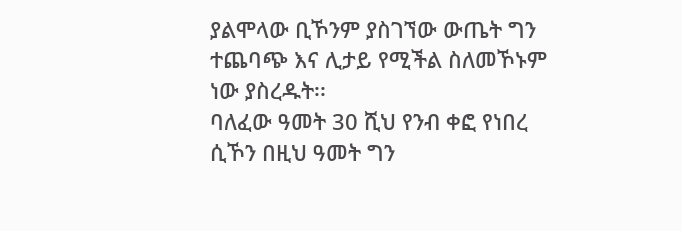ያልሞላው ቢኾንም ያስገኘው ውጤት ግን ተጨባጭ እና ሊታይ የሚችል ስለመኾኑም ነው ያስረዱት፡፡
ባለፈው ዓመት 30 ሺህ የንብ ቀፎ የነበረ ሲኾን በዚህ ዓመት ግን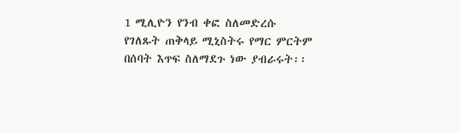1 ሚሊዮን የንብ ቀፎ ስለመድረሱ የገለጹት ጠቅላይ ሚኒስትሩ የማር ምርትም በሰባት እጥፍ ስለማደጉ ነው ያብራሩት፡፡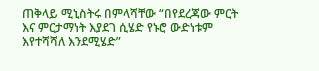ጠቅላይ ሚኒስትሩ በምላሻቸው “በየደረጃው ምርት እና ምርታማነት እያደገ ሲሄድ የኑሮ ውድነቱም እየተሻሻለ እንደሚሄድ”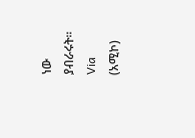ነው ያብራሩት፡፡
Via (አሚኮ)